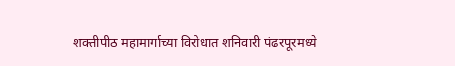शक्तीपीठ महामार्गाच्या विरोधात शनिवारी पंढरपूरमध्ये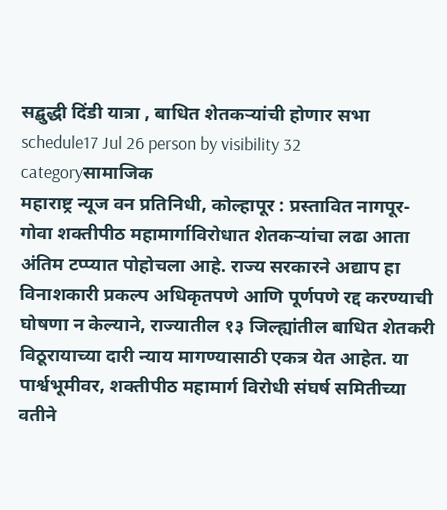सद्बुद्धी दिंडी यात्रा , बाधित शेतकऱ्यांची होणार सभा
schedule17 Jul 26 person by visibility 32 categoryसामाजिक
महाराष्ट्र न्यूज वन प्रतिनिधी, कोल्हापूर : प्रस्तावित नागपूर-गोवा शक्तीपीठ महामार्गाविरोधात शेतकऱ्यांचा लढा आता अंतिम टप्प्यात पोहोचला आहे. राज्य सरकारने अद्याप हा विनाशकारी प्रकल्प अधिकृतपणे आणि पूर्णपणे रद्द करण्याची घोषणा न केल्याने, राज्यातील १३ जिल्ह्यांतील बाधित शेतकरी विठूरायाच्या दारी न्याय मागण्यासाठी एकत्र येत आहेत. या पार्श्वभूमीवर, शक्तीपीठ महामार्ग विरोधी संघर्ष समितीच्या वतीने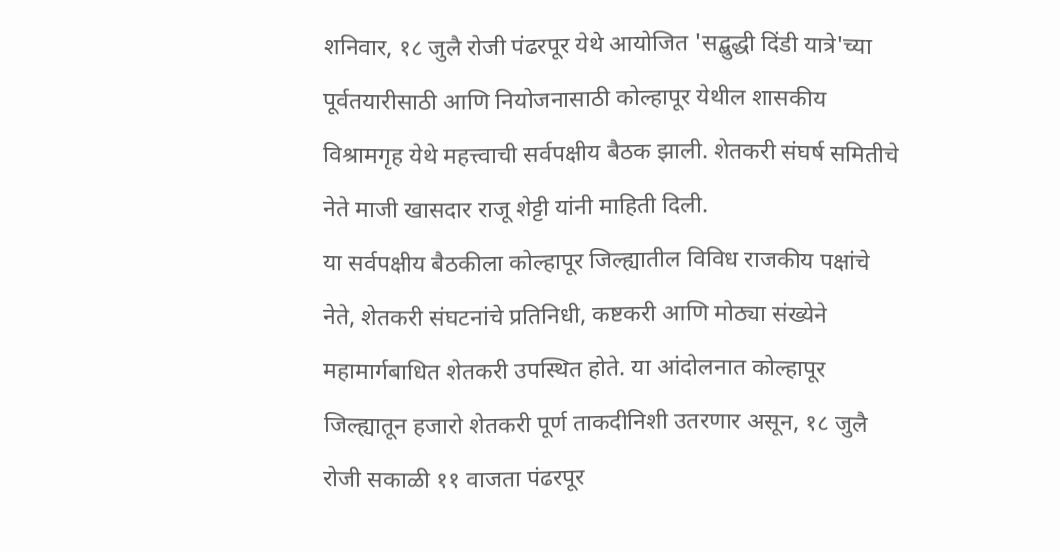शनिवार, १८ जुलै रोजी पंढरपूर येथे आयोजित 'सद्बुद्धी दिंडी यात्रे'च्या पूर्वतयारीसाठी आणि नियोजनासाठी कोल्हापूर येथील शासकीय विश्रामगृह येथे महत्त्वाची सर्वपक्षीय बैठक झाली. शेतकरी संघर्ष समितीचे नेते माजी खासदार राजू शेट्टी यांनी माहिती दिली.
या सर्वपक्षीय बैठकीला कोल्हापूर जिल्ह्यातील विविध राजकीय पक्षांचे नेते, शेतकरी संघटनांचे प्रतिनिधी, कष्टकरी आणि मोठ्या संख्येने महामार्गबाधित शेतकरी उपस्थित होते. या आंदोलनात कोल्हापूर जिल्ह्यातून हजारो शेतकरी पूर्ण ताकदीनिशी उतरणार असून, १८ जुलै रोजी सकाळी ११ वाजता पंढरपूर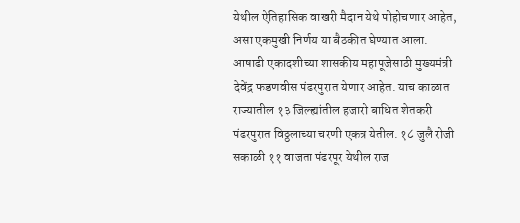येथील ऐतिहासिक वाखरी मैदान येथे पोहोचणार आहेत, असा एकमुखी निर्णय या बैठकीत घेण्यात आला. आषाढी एकादशीच्या शासकीय महापूजेसाठी मुख्यमंत्री देवेंद्र फडणवीस पंढरपुरात येणार आहेत. याच काळात राज्यातील १३ जिल्ह्यांतील हजारो बाधित शेतकरी पंढरपुरात विठ्ठलाच्या चरणी एकत्र येतील. १८ जुलै रोजी सकाळी ११ वाजता पंढरपूर येथील राज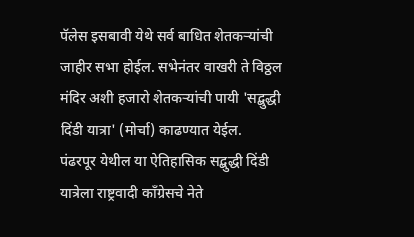पॅलेस इसबावी येथे सर्व बाधित शेतकऱ्यांची जाहीर सभा होईल. सभेनंतर वाखरी ते विठ्ठल मंदिर अशी हजारो शेतकऱ्यांची पायी 'सद्बुद्धी दिंडी यात्रा' (मोर्चा) काढण्यात येईल.
पंढरपूर येथील या ऐतिहासिक सद्बुद्धी दिंडी यात्रेला राष्ट्रवादी काँग्रेसचे नेते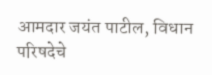आमदार जयंत पाटील, विधान परिषदेचे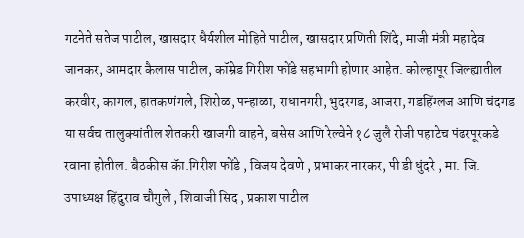गटनेते सतेज पाटील, खासदार धैर्यशील मोहिते पाटील, खासदार प्रणिती शिंदे, माजी मंत्री महादेव जानकर, आमदार कैलास पाटील, कॉम्रेड गिरीश फोंडे सहभागी होणार आहेत. कोल्हापूर जिल्ह्यातील करवीर, कागल, हातकणंगले, शिरोळ, पन्हाळा, राधानगरी, भुदरगड, आजरा, गडहिंग्लज आणि चंदगड या सर्वच तालुक्यांतील शेतकरी खाजगी वाहने, बसेस आणि रेल्वेने १८ जुलै रोजी पहाटेच पंढरपूरकडे रवाना होतील. बैठकीस कॅा.गिरीश फोंडे , विजय देवणे , प्रभाकर नारकर, पी डी धुंदरे , मा. जि. उपाध्यक्ष हिंदुराव चौगुले , शिवाजी सिद , प्रकाश पाटील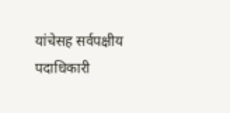यांचेसह सर्वपक्षीय पदाधिकारी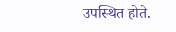उपस्थित होते.